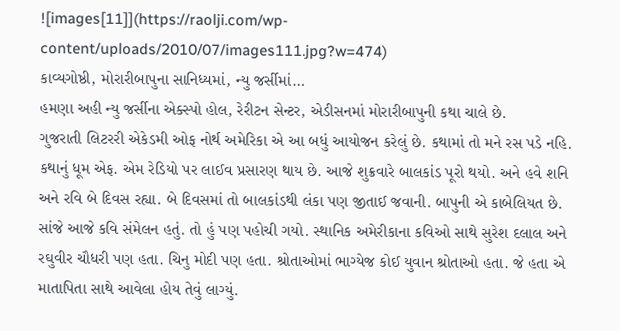![images[11]](https://raolji.com/wp-content/uploads/2010/07/images111.jpg?w=474)
કાવ્યગોષ્ઠી, મોરારીબાપુના સાનિધ્યમાં, ન્યુ જર્સીમાં…
હમણા અહી ન્યુ જર્સીના એક્સ્પો હોલ, રેરીટન સેન્ટર, એડીસનમાં મોરારીબાપુની કથા ચાલે છે.
ગુજરાતી લિટરરી એકેડમી ઓફ નોર્થ અમેરિકા એ આ બધું આયોજન કરેલું છે. કથામાં તો મને રસ પડે નહિ. કથાનું ધૂમ એફ. એમ રેડિયો પર લાઈવ પ્રસારણ થાય છે. આજે શુક્રવારે બાલકાંડ પૂરો થયો. અને હવે શનિ અને રવિ બે દિવસ રહ્યા. બે દિવસમાં તો બાલકાંડથી લંકા પણ જીતાઈ જવાની. બાપુની એ કાબેલિયત છે. સાંજે આજે કવિ સંમેલન હતું. તો હું પણ પહોચી ગયો. સ્થાનિક અમેરીકાના કવિઓ સાથે સુરેશ દલાલ અને રઘુવીર ચૌધરી પણ હતા. ચિનુ મોદી પણ હતા. શ્રોતાઓમાં ભાગ્યેજ કોઈ યુવાન શ્રોતાઓ હતા. જે હતા એ માતાપિતા સાથે આવેલા હોય તેવું લાગ્યું.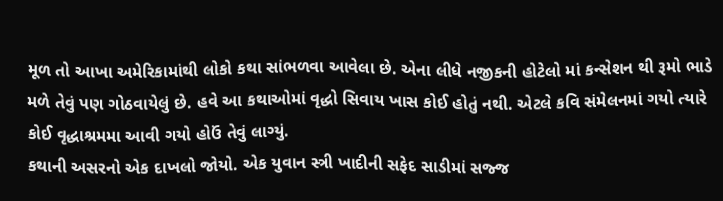મૂળ તો આખા અમેરિકામાંથી લોકો કથા સાંભળવા આવેલા છે. એના લીધે નજીકની હોટેલો માં કન્સેશન થી રૂમો ભાડે મળે તેવું પણ ગોઠવાયેલું છે. હવે આ કથાઓમાં વૃદ્ધો સિવાય ખાસ કોઈ હોતું નથી. એટલે કવિ સંમેલનમાં ગયો ત્યારે કોઈ વૃદ્ધાશ્રમમા આવી ગયો હોઉં તેવું લાગ્યું.
કથાની અસરનો એક દાખલો જોયો. એક યુવાન સ્ત્રી ખાદીની સફેદ સાડીમાં સજ્જ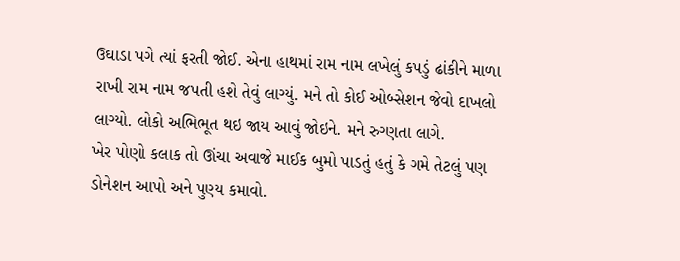ઉઘાડા પગે ત્યાં ફરતી જોઈ. એના હાથમાં રામ નામ લખેલું કપડું ઢાંકીને માળા રાખી રામ નામ જપતી હશે તેવું લાગ્યું. મને તો કોઈ ઓબ્સેશન જેવો દાખલો લાગ્યો. લોકો અભિભૂત થઇ જાય આવું જોઇને. મને રુગ્ણતા લાગે.
ખેર પોણો કલાક તો ઊંચા અવાજે માઈક બુમો પાડતું હતું કે ગમે તેટલું પણ ડોનેશન આપો અને પુણ્ય કમાવો.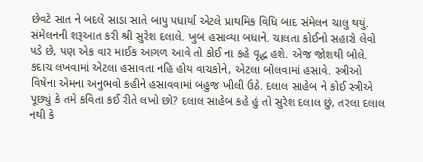છેવટે સાત ને બદલે સાડા સાતે બાપુ પધાર્યા એટલે પ્રાથમિક વિધિ બાદ સંમેલન ચાલુ થયું.
સંમેલનની શરૂઆત કરી શ્રી સુરેશ દલાલે. ખુબ હસાવ્યા બધાને. ચાલતા કોઈનો સહારો લેવો પડે છે, પણ એક વાર માઈક આગળ આવે તો કોઈ ના કહે વૃદ્ધ હશે. એજ જોશથી બોલે. કદાચ લખવામાં એટલા હસાવતા નહિ હોય વાચકોને, એટલા બોલવામાં હસાવે. સ્ત્રીઓ વિષેના એમના અનુભવો કહીને હસાવવામાં બહુજ ખીલી ઉઠે. દલાલ સાહેબ ને કોઈ સ્ત્રીએ પૂછ્યું કે તમે કવિતા કઈ રીતે લખો છો? દલાલ સાહેબ કહે હું તો સુરેશ દલાલ છું, તરલા દલાલ નથી કે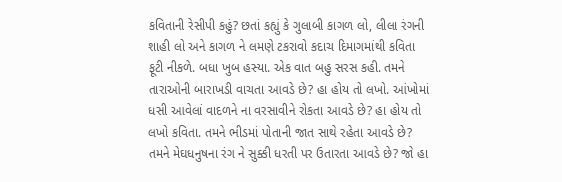કવિતાની રેસીપી કહું? છતાં કહ્યું કે ગુલાબી કાગળ લો, લીલા રંગની શાહી લો અને કાગળ ને લમણે ટકરાવો કદાચ દિમાગમાંથી કવિતા ફૂટી નીકળે. બધા ખુબ હસ્યા. એક વાત બહુ સરસ કહી. તમને તારાઓની બારાખડી વાચતા આવડે છે? હા હોય તો લખો. આંખોમાં ધસી આવેલાં વાદળને ના વરસાવીને રોકતા આવડે છે? હા હોય તો લખો કવિતા. તમને ભીડમાં પોતાની જાત સાથે રહેતા આવડે છે? તમને મેઘધનુષના રંગ ને સુક્કી ધરતી પર ઉતારતા આવડે છે? જો હા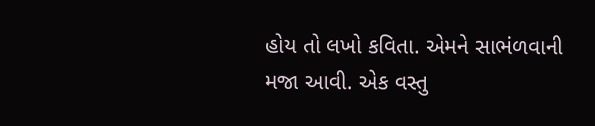હોય તો લખો કવિતા. એમને સાભંળવાની મજા આવી. એક વસ્તુ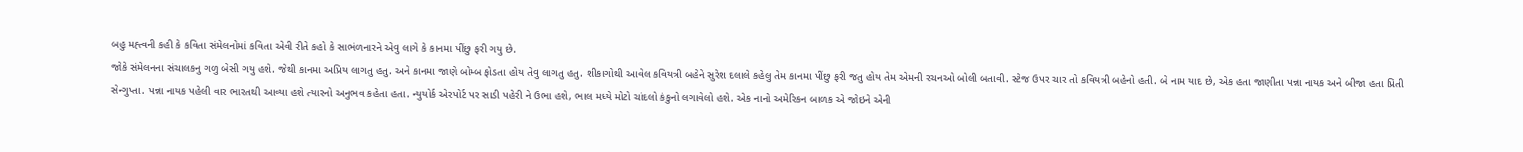બહુ મહ્ત્વની કહી કે કવિતા સંમેલનોમાં કવિતા એવી રીતે કહો કે સાભંળનારને એવુ લાગે કે કાનમા પીંછુ ફરી ગયુ છે.
જોકે સંમેલનના સંચાલકનુ ગળુ બેસી ગયુ હશે. જેથી કાનમા અપ્રિય લાગતુ હતુ. અને કાનમા જાણે બોમ્બ ફોડતા હોય તેવુ લાગતુ હતુ. શીકાગોથી આવેલ કવિયત્રી બહેને સુરેશ દલાલે કહેલુ તેમ કાનમા પીંછુ ફરી જતુ હોય તેમ એમની રચનઓ બોલી બતાવી. સ્ટેજ ઉપર ચાર તો કવિયત્રી બહેનો હતી. બે નામ યાદ છે, એક હતા જાણીતા પન્ના નાયક અને બીજા હતા પ્રિતી સેન્ગુપ્તા. પન્ના નાયક પહેલી વાર ભારતથી આવ્યા હશે ત્યારનો અનુભવ કહેતા હતા. ન્યુયોર્ક એરપોર્ટ પર સાડી પહેરી ને ઉભા હશે, ભાલ મધ્યે મોટો ચાંદલો કંકુનો લગાવેલો હશે. એક નાનો અમેરિકન બાળક એ જોઇને એની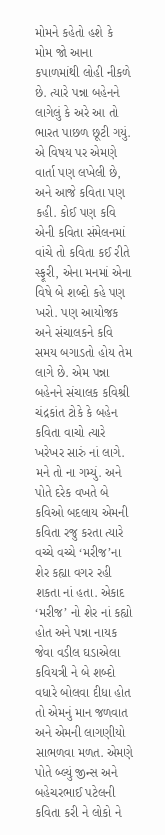મોમને કહેતો હશે કે મોમ જો આના કપાળમાંથી લોહી નીકળે છે. ત્યારે પન્ના બહેનને લાગેલું કે અરે આ તો ભારત પાછળ છૂટી ગયું. એ વિષય પર એમણે વાર્તા પણ લખેલી છે, અને આજે કવિતા પણ કહી. કોઈ પણ કવિ એની કવિતા સંમેલનમાં વાંચે તો કવિતા કઈ રીતે સ્ફૂરી, એના મનમાં એના વિષે બે શબ્દો કહે પણ ખરો. પણ આયોજક અને સંચાલકને કવિ સમય બગાડતો હોય તેમ લાગે છે. એમ પન્ના બહેનને સંચાલક કવિશ્રી ચંદ્રકાંત ટોકે કે બહેન કવિતા વાચો ત્યારે ખરેખર સારું નાં લાગે. મને તો ના ગમ્યું. અને પોતે દરેક વખતે બે કવિઓ બદલાય એમની કવિતા રજુ કરતા ત્યારે વચ્ચે વચ્ચે ‘મરીજ’ના શેર કહ્યા વગર રહી શકતા નાં હતા. એકાદ ‘મરીજ’ નો શેર નાં કહ્યો હોત અને પન્ના નાયક જેવા વડીલ ઘડાએલા કવિયત્રી ને બે શબ્દો વધારે બોલવા દીધા હોત તો એમનું માન જળવાત અને એમની લાગણીયો સાભળવા મળત. એમણે પોતે બ્લ્યું જીન્સ અને બહેચરભાઈ પટેલની કવિતા કરી ને લોકો ને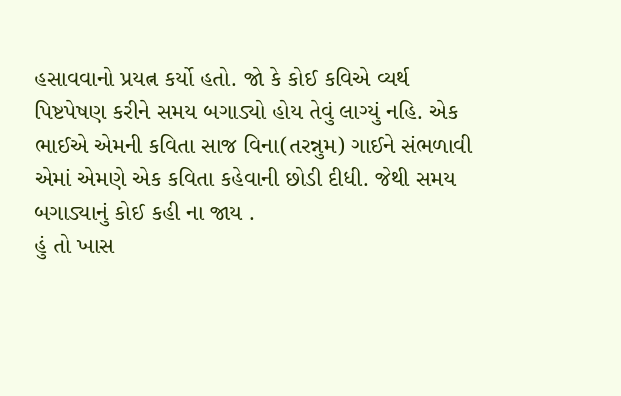હસાવવાનો પ્રયત્ન કર્યો હતો. જો કે કોઈ કવિએ વ્યર્થ પિષ્ટપેષણ કરીને સમય બગાડ્યો હોય તેવું લાગ્યું નહિ. એક ભાઈએ એમની કવિતા સાજ વિના(તરન્નુમ) ગાઈને સંભળાવી એમાં એમણે એક કવિતા કહેવાની છોડી દીધી. જેથી સમય બગાડ્યાનું કોઈ કહી ના જાય .
હું તો ખાસ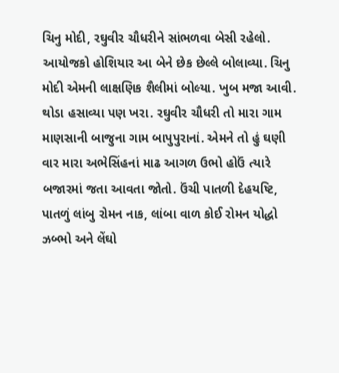ચિનુ મોદી, રઘુવીર ચૌધરીને સાંભળવા બેસી રહેલો. આયોજકો હોશિયાર આ બેને છેક છેલ્લે બોલાવ્યા. ચિનુ મોદી એમની લાક્ષણિક શૈલીમાં બોલ્યા. ખુબ મજા આવી. થોડા હસાવ્યા પણ ખરા. રઘુવીર ચૌધરી તો મારા ગામ માણસાની બાજુના ગામ બાપુપુરાનાં. એમને તો હું ઘણી વાર મારા અભેસિંહનાં માઢ આગળ ઉભો હોઉં ત્યારે બજારમાં જતા આવતા જોતો. ઉંચી પાતળી દેહયષ્ટિ, પાતળું લાંબુ રોમન નાક, લાંબા વાળ કોઈ રોમન યોદ્ધો ઝબ્ભો અને લેંઘો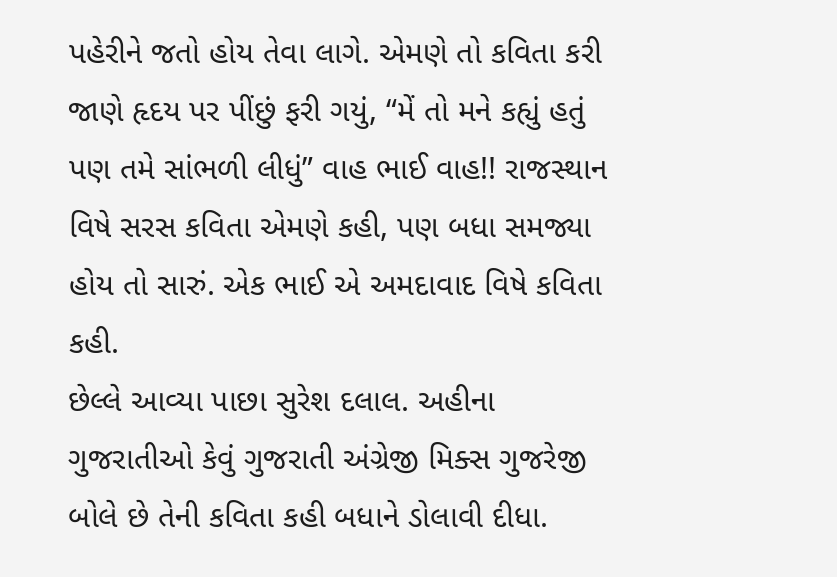પહેરીને જતો હોય તેવા લાગે. એમણે તો કવિતા કરી જાણે હૃદય પર પીંછું ફરી ગયું, “મેં તો મને કહ્યું હતું પણ તમે સાંભળી લીધું” વાહ ભાઈ વાહ!! રાજસ્થાન વિષે સરસ કવિતા એમણે કહી, પણ બધા સમજ્યા હોય તો સારું. એક ભાઈ એ અમદાવાદ વિષે કવિતા કહી.
છેલ્લે આવ્યા પાછા સુરેશ દલાલ. અહીના ગુજરાતીઓ કેવું ગુજરાતી અંગ્રેજી મિક્સ ગુજરેજી બોલે છે તેની કવિતા કહી બધાને ડોલાવી દીધા.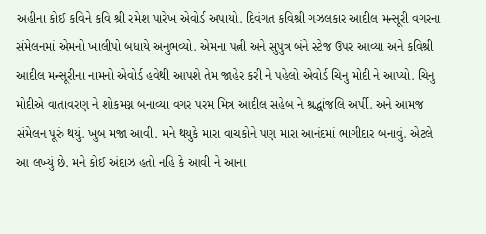અહીના કોઈ કવિને કવિ શ્રી રમેશ પારેખ એવોર્ડ અપાયો. દિવંગત કવિશ્રી ગઝલકાર આદીલ મન્સૂરી વગરના સંમેલનમાં એમનો ખાલીપો બધાયે અનુભવ્યો. એમના પત્ની અને સુપુત્ર બંને સ્ટેજ ઉપર આવ્યા અને કવિશ્રી આદીલ મન્સૂરીના નામનો એવોર્ડ હવેથી આપશે તેમ જાહેર કરી ને પહેલો એવોર્ડ ચિનુ મોદી ને આપ્યો. ચિનુ મોદીએ વાતાવરણ ને શોકમગ્ન બનાવ્યા વગર પરમ મિત્ર આદીલ સહેબ ને શ્રદ્ધાંજલિ અર્પી. અને આમજ સંમેલન પૂરું થયું. ખુબ મજા આવી. મને થયુકે મારા વાચકોને પણ મારા આનંદમાં ભાગીદાર બનાવું. એટલે આ લખ્યું છે. મને કોઈ અંદાઝ હતો નહિ કે આવી ને આના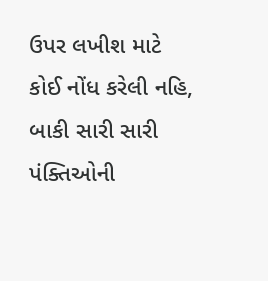ઉપર લખીશ માટે કોઈ નોંધ કરેલી નહિ, બાકી સારી સારી પંક્તિઓની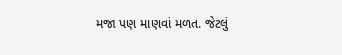મજા પણ માણવાં મળત. જેટલું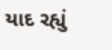યાદ રહ્યું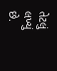તેટલું લખ્યું છે.